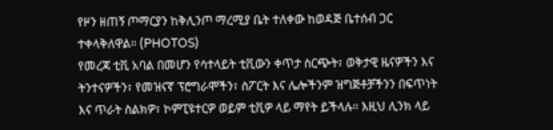የዞን ዘጠኝ ጦማርያን ከቅሊንጦ ማረሚያ ቤት ተለቀው ከወዳጅ ቤተሰብ ጋር ተቀላቅለዋል። (PHOTOS)
የመረጃ ቲቪ አባል በመሆን የሳተላይት ቲቪውን ቀጥታ ስርጭት፣ ወቅታዊ ዜናዎችን እና ትንተናዎችን፣ የመዝናኛ ፕሮግራሞችን፣ ስፖርት እና ሌሎችንም ዝግጅቶቻችንን በፍጥነት እና ጥራት ስልክዎ፣ ኮምፒዩተርዎ ወይም ቲቪዎ ላይ ማየት ይችላሉ። እዚህ ሊንክ ላይ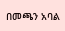በመጫን አባል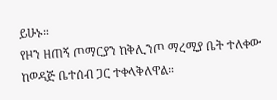ይሁኑ።
የዞን ዘጠኝ ጦማርያን ከቅሊንጦ ማረሚያ ቤት ተለቀው ከወዳጅ ቤተሰብ ጋር ተቀላቅለዋል።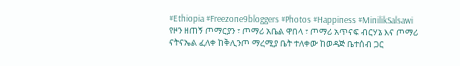#Ethiopia #Freezone9bloggers #Photos #Happiness #MinilikSalsawi
የዞን ዘጠኝ ጦማርያን ፣ ጦማሪ አቤል ዋበላ ፣ ጦማሪ አጥናፍ ብርሃኔ እና ጦማሪ ናትናኤል ፈለቀ ከቅሊንጦ ማረሚያ ቤት ተለቀው ከወዳጅ ቤተሰብ ጋር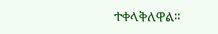ተቀላቅለዋል።